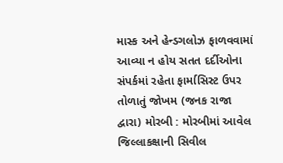માસ્ક અને હેન્ડગલોઝ ફાળવવામાં આવ્યા ન હોય સતત દર્દીઓના સંપર્કમાં રહેતા ફાર્માસિસ્ટ ઉપર તોળાતું જોખમ (જનક રાજા દ્વારા) મોરબી : મોરબીમાં આવેલ જિલ્લાકક્ષાની સિવીલ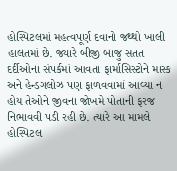હોસ્પિટલમાં મહત્વપૂર્ણ દવાનો જથ્થો ખાલી હાલતમાં છે. જ્યારે બીજી બાજુ સતત દર્દીઓના સંપર્કમાં આવતા ફાર્માસિસ્ટોને માસ્ક અને હેન્ડગલોઝ પણ ફાળવવામાં આવ્યા ન હોય તેઓને જીવના જોખમે પોતાની ફરજ નિભાવવી પડી રહી છે. ત્યારે આ મામલે હોસ્પિટલ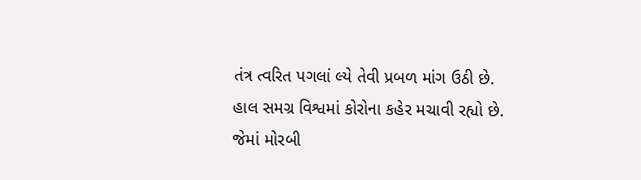તંત્ર ત્વરિત પગલાં લ્યે તેવી પ્રબળ માંગ ઉઠી છે. હાલ સમગ્ર વિશ્વમાં કોરોના કહેર મચાવી રહ્યો છે. જેમાં મોરબી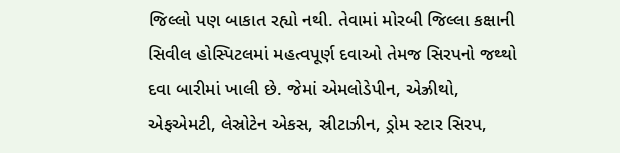જિલ્લો પણ બાકાત રહ્યો નથી. તેવામાં મોરબી જિલ્લા કક્ષાની સિવીલ હોસ્પિટલમાં મહત્વપૂર્ણ દવાઓ તેમજ સિરપનો જથ્થો દવા બારીમાં ખાલી છે. જેમાં એમલોડેપીન, એઝ્રીથો, એફએમટી, લેસ્રોટેન એકસ, સ્રીટાઝીન, ડ્રોમ સ્ટાર સિરપ,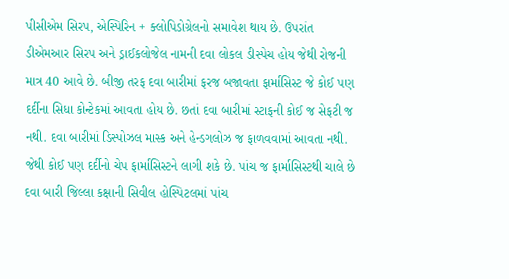પીસીએમ સિરપ, એસ્પિરિન + ક્લોપિડોગ્રેલનો સમાવેશ થાય છે. ઉપરાંત ડીએમઆર સિરપ અને ડ્રાઈકલોજેલ નામની દવા લોકલ ડીસ્પેચ હોય જેથી રોજની માત્ર 40 આવે છે. બીજી તરફ દવા બારીમાં ફરજ બજાવતા ફાર્માસિસ્ટ જે કોઈ પણ દર્દીના સિધા કોન્ટેકમાં આવતા હોય છે. છતાં દવા બારીમાં સ્ટાફની કોઈ જ સેફટી જ નથી. દવા બારીમાં ડિસ્પોઝલ માસ્ક અને હેન્ડગલોઝ જ ફાળવવામાં આવતા નથી. જેથી કોઈ પણ દર્દીનો ચેપ ફાર્માસિસ્ટને લાગી શકે છે. પાંચ જ ફાર્માસિસ્ટથી ચાલે છે દવા બારી જિલ્લા કક્ષાની સિવીલ હોસ્પિટલમાં પાંચ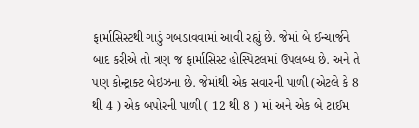ફાર્માસિસ્ટથી ગાડું ગબડાવવામાં આવી રહ્યું છે. જેમાં બે ઈન્ચાર્જને બાદ કરીએ તો ત્રણ જ ફાર્માસિસ્ટ હોસ્પિટલમાં ઉપલબ્ધ છે. અને તે પણ કોન્ટ્રાક્ટ બેઇઝના છે. જેમાંથી એક સવારની પાળી (એટલે કે 8 થી 4 ) એક બપોરની પાળી ( 12 થી 8 ) માં અને એક બે ટાઈમ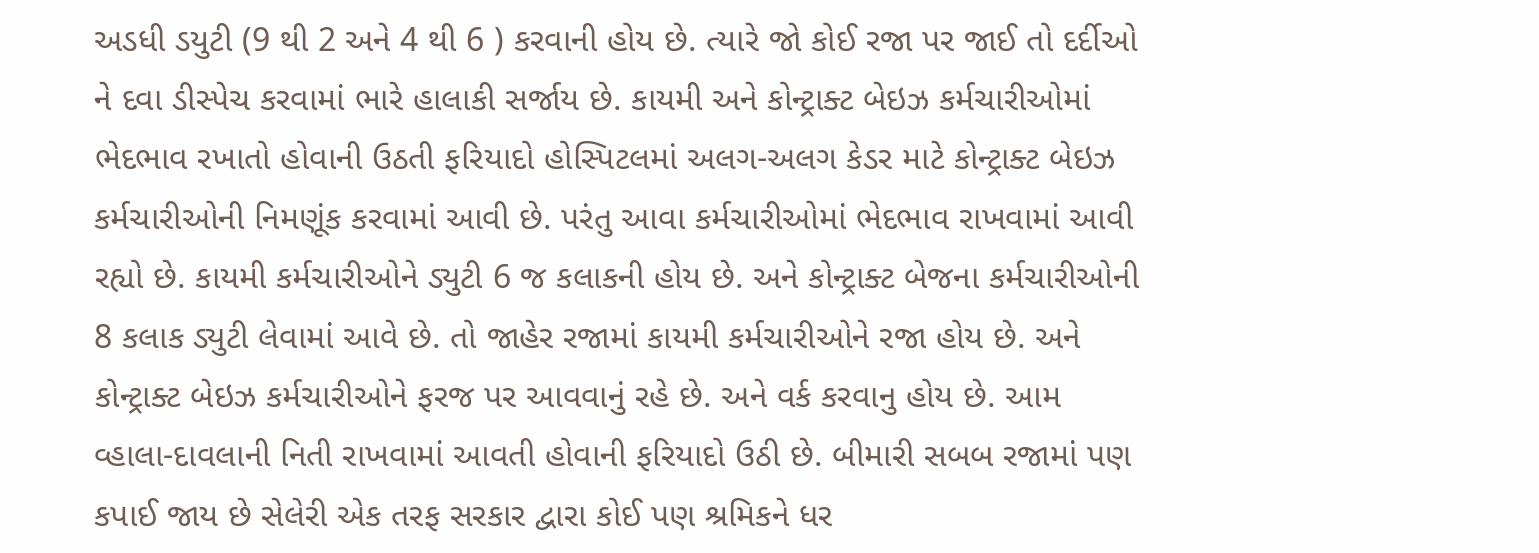અડધી ડયુટી (9 થી 2 અને 4 થી 6 ) કરવાની હોય છે. ત્યારે જો કોઈ રજા પર જાઈ તો દર્દીઓ ને દવા ડીસ્પેચ કરવામાં ભારે હાલાકી સર્જાય છે. કાયમી અને કોન્ટ્રાક્ટ બેઇઝ કર્મચારીઓમાં ભેદભાવ રખાતો હોવાની ઉઠતી ફરિયાદો હોસ્પિટલમાં અલગ-અલગ કેડર માટે કોન્ટ્રાક્ટ બેઇઝ કર્મચારીઓની નિમણૂંક કરવામાં આવી છે. પરંતુ આવા કર્મચારીઓમાં ભેદભાવ રાખવામાં આવી રહ્યો છે. કાયમી કર્મચારીઓને ડ્યુટી 6 જ કલાકની હોય છે. અને કોન્ટ્રાક્ટ બેજના કર્મચારીઓની 8 કલાક ડ્યુટી લેવામાં આવે છે. તો જાહેર રજામાં કાયમી કર્મચારીઓને રજા હોય છે. અને કોન્ટ્રાક્ટ બેઇઝ કર્મચારીઓને ફરજ પર આવવાનું રહે છે. અને વર્ક કરવાનુ હોય છે. આમ વ્હાલા-દાવલાની નિતી રાખવામાં આવતી હોવાની ફરિયાદો ઉઠી છે. બીમારી સબબ રજામાં પણ કપાઈ જાય છે સેલેરી એક તરફ સરકાર દ્વારા કોઈ પણ શ્રમિકને ધર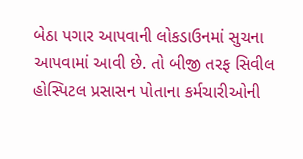બેઠા પગાર આપવાની લોકડાઉનમાં સુચના આપવામાં આવી છે. તો બીજી તરફ સિવીલ હોસ્પિટલ પ્રસાસન પોતાના કર્મચારીઓની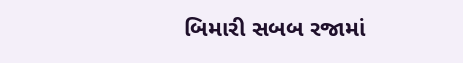બિમારી સબબ રજામાં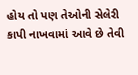હોય તો પણ તેઓની સેલેરી કાપી નાખવામાં આવે છે તેવી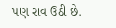પણ રાવ ઉઠી છે.